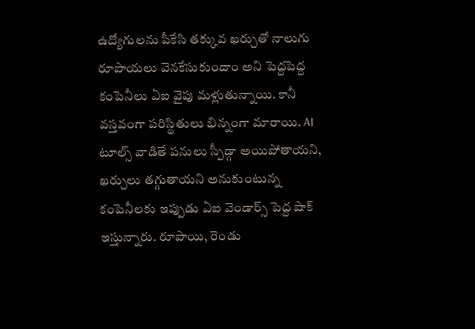ఉద్యోగులను పీకేసి తక్కువ ఖర్చుతో నాలుగు రూపాయలు వెనకేసుకుందాం అని పెద్దపెద్ద కంపెనీలు ఏఐ వైపు మళ్లుతున్నాయి. కానీ వస్తవంగా పరిస్థితులు భిన్నంగా మారాయి. AI టూల్స్ వాడితే పనులు స్పీడ్గా అయిపోతాయని, ఖర్చులు తగ్గుతాయని అనుకుంటున్న కంపెనీలకు ఇప్పుడు ఏఐ వెండార్స్ పెద్ద షాక్ ఇస్తున్నారు. రూపాయి, రెండు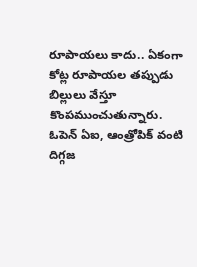రూపాయలు కాదు.. ఏకంగా కోట్ల రూపాయల తప్పుడు బిల్లులు వేస్తూ కొంపముంచుతున్నారు. ఓపెన్ ఏఐ, ఆంత్రోపిక్ వంటి దిగ్గజ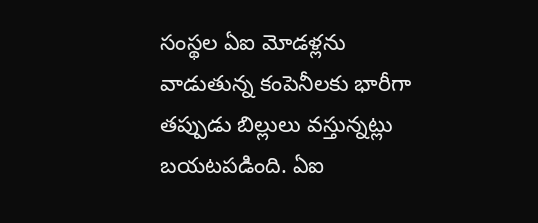సంస్థల ఏఐ మోడళ్లను వాడుతున్న కంపెనీలకు భారీగా తప్పుడు బిల్లులు వస్తున్నట్లు బయటపడింది. ఏఐ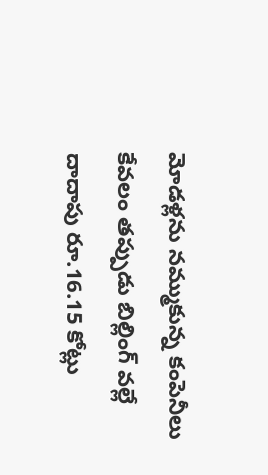మోడళ్లను నమ్ముకున్న కంపెనీలు కేవలం తప్పుడు బిల్లింగ్ వల్లే దాదాపు రూ.16.15 కోట్లు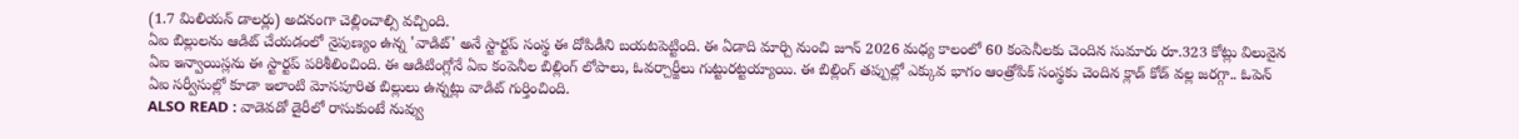(1.7 మిలియన్ డాలర్లు) అదనంగా చెల్లించాల్సి వచ్చింది.
ఏఐ బిల్లులను ఆడిట్ చేయడంలో నైపుణ్యం ఉన్న 'వాడిట్' అనే స్టార్టప్ సంస్థ ఈ దోపిడీని బయటపెట్టింది. ఈ ఏడాది మార్చి నుంచి జూన్ 2026 మధ్య కాలంలో 60 కంపెనీలకు చెందిన సుమారు రూ.323 కోట్లు విలువైన ఏఐ ఇన్వాయిస్లను ఈ స్టార్టప్ పరిశీలించింది. ఈ ఆడిటింగ్లోనే ఏఐ కంపెనీల బిల్లింగ్ లోపాలు, ఓవర్చార్జీలు గుట్టురట్టయ్యాయి. ఈ బిల్లింగ్ తప్పుల్లో ఎక్కువ భాగం ఆంత్రోపిక్ సంస్థకు చెందిన క్లాడ్ కోడ్ వల్ల జరగ్గా.. ఓపెన్ ఏఐ సర్వీసుల్లో కూడా ఇలాంటి మోసపూరిత బిల్లులు ఉన్నట్లు వాడిట్ గుర్తించింది.
ALSO READ : వాడెవడో డైరీలో రాసుకుంటే నువ్వు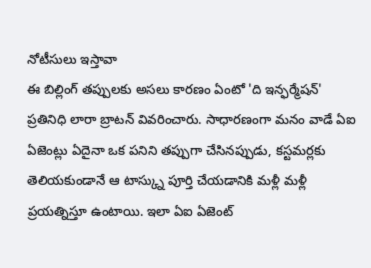నోటీసులు ఇస్తావా
ఈ బిల్లింగ్ తప్పులకు అసలు కారణం ఏంటో 'ది ఇన్ఫర్మేషన్' ప్రతినిధి లారా బ్రాటన్ వివరించారు. సాధారణంగా మనం వాడే ఏఐ ఏజెంట్లు ఏదైనా ఒక పనిని తప్పుగా చేసినప్పుడు, కస్టమర్లకు తెలియకుండానే ఆ టాస్క్ను పూర్తి చేయడానికి మళ్లీ మళ్లీ ప్రయత్నిస్తూ ఉంటాయి. ఇలా ఏఐ ఏజెంట్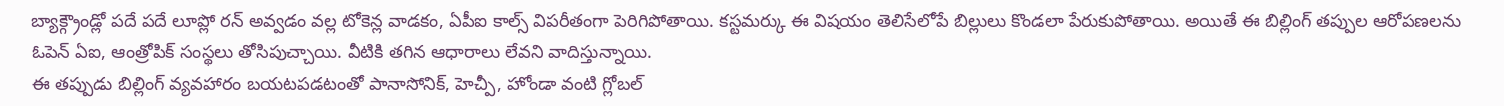బ్యాక్గ్రౌండ్లో పదే పదే లూప్లో రన్ అవ్వడం వల్ల టోకెన్ల వాడకం, ఏపీఐ కాల్స్ విపరీతంగా పెరిగిపోతాయి. కస్టమర్కు ఈ విషయం తెలిసేలోపే బిల్లులు కొండలా పేరుకుపోతాయి. అయితే ఈ బిల్లింగ్ తప్పుల ఆరోపణలను ఓపెన్ ఏఐ, ఆంత్రోపిక్ సంస్థలు తోసిపుచ్చాయి. వీటికి తగిన ఆధారాలు లేవని వాదిస్తున్నాయి.
ఈ తప్పుడు బిల్లింగ్ వ్యవహారం బయటపడటంతో పానాసోనిక్, హెచ్పీ, హోండా వంటి గ్లోబల్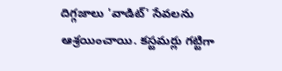దిగ్గజాలు 'వాడిట్' సేవలను ఆశ్రయించాయి. కస్టమర్లు గట్టిగా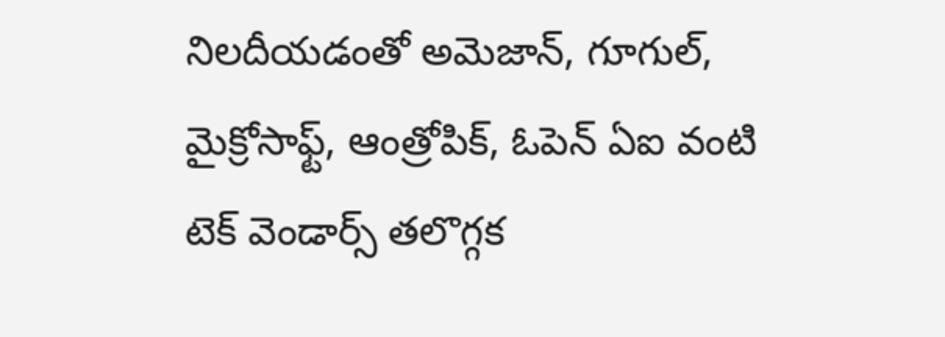నిలదీయడంతో అమెజాన్, గూగుల్, మైక్రోసాఫ్ట్, ఆంత్రోపిక్, ఓపెన్ ఏఐ వంటి టెక్ వెండార్స్ తలొగ్గక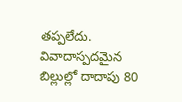తప్పలేదు. వివాదాస్పదమైన బిల్లుల్లో దాదాపు 80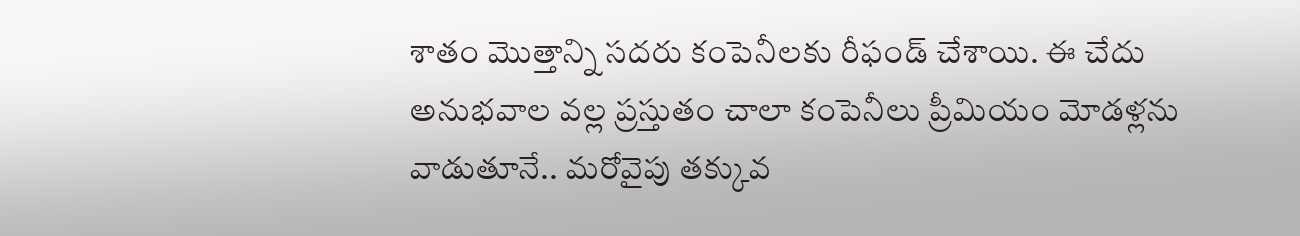శాతం మొత్తాన్ని సదరు కంపెనీలకు రీఫండ్ చేశాయి. ఈ చేదు అనుభవాల వల్ల ప్రస్తుతం చాలా కంపెనీలు ప్రీమియం మోడళ్లను వాడుతూనే.. మరోవైపు తక్కువ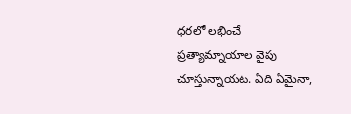ధరలో లభించే ప్రత్యామ్నాయాల వైపు చూస్తున్నాయట. ఏది ఏమైనా,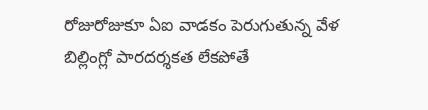రోజురోజుకూ ఏఐ వాడకం పెరుగుతున్న వేళ బిల్లింగ్లో పారదర్శకత లేకపోతే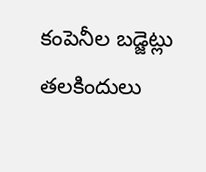కంపెనీల బడ్జెట్లు తలకిందులు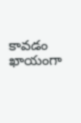కావడం ఖాయంగా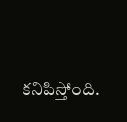కనిపిస్తోంది.